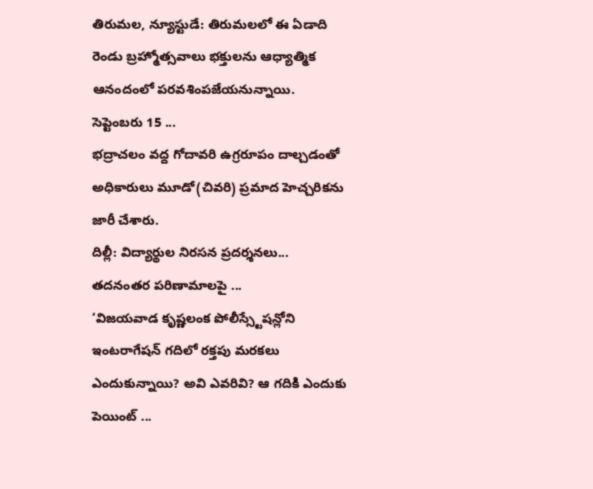తిరుమల, న్యూస్టుడే: తిరుమలలో ఈ ఏడాది రెండు బ్రహ్మోత్సవాలు భక్తులను ఆధ్యాత్మిక ఆనందంలో పరవశింపజేయనున్నాయి. సెప్టెంబరు 15 ...
భద్రాచలం వద్ద గోదావరి ఉగ్రరూపం దాల్చడంతో అధికారులు మూడో(చివరి) ప్రమాద హెచ్చరికను జారీ చేశారు.
దిల్లీ: విద్యార్థుల నిరసన ప్రదర్శనలు... తదనంతర పరిణామాలపై ...
‘విజయవాడ కృష్ణలంక పోలీస్స్టేషన్లోని ఇంటరాగేషన్ గదిలో రక్తపు మరకలు ఎందుకున్నాయి? అవి ఎవరివి? ఆ గదికి ఎందుకు పెయింట్ ...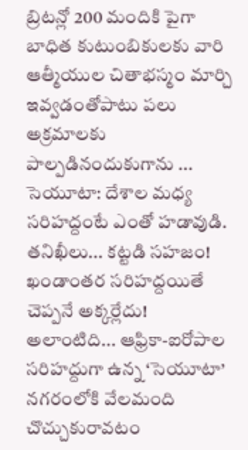బ్రిటన్లో 200 మందికి పైగా బాధిత కుటుంబికులకు వారి ఆత్మీయుల చితాభస్మం మార్చి ఇవ్వడంతోపాటు పలు అక్రమాలకు పాల్పడినందుకుగాను ...
సెయూటా: దేశాల మధ్య సరిహద్దంటే ఎంతో హడావుడి. తనిఖీలు... కట్టడి సహజం! ఖండాంతర సరిహద్దయితే చెప్పనే అక్కర్లేదు! అలాంటిది... ఆఫ్రికా-ఐరోపాల సరిహద్దుగా ఉన్న ‘సెయూటా’ నగరంలోకి వేలమంది చొచ్చుకురావటం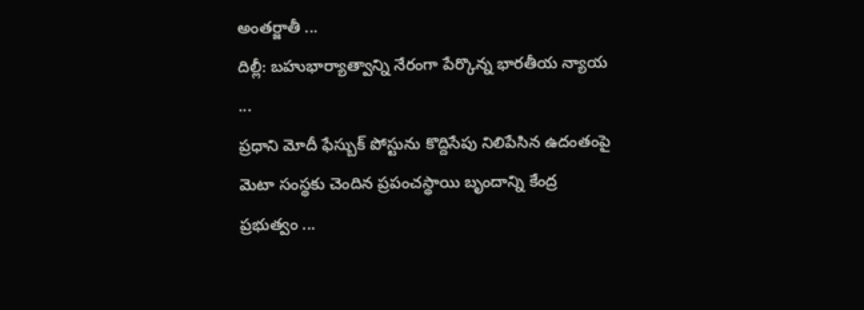అంతర్జాతీ ...
దిల్లీ: బహుభార్యాత్వాన్ని నేరంగా పేర్కొన్న భారతీయ న్యాయ ...
ప్రధాని మోదీ ఫేస్బుక్ పోస్టును కొద్దిసేపు నిలిపేసిన ఉదంతంపై మెటా సంస్థకు చెందిన ప్రపంచస్థాయి బృందాన్ని కేంద్ర ప్రభుత్వం ...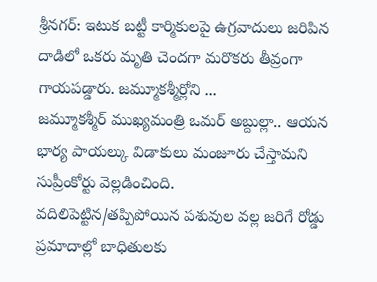శ్రీనగర్: ఇటుక బట్టీ కార్మికులపై ఉగ్రవాదులు జరిపిన దాడిలో ఒకరు మృతి చెందగా మరొకరు తీవ్రంగా గాయపడ్డారు. జమ్మూకశ్మీర్లోని ...
జమ్మూకశ్మీర్ ముఖ్యమంత్రి ఒమర్ అబ్దుల్లా.. ఆయన భార్య పాయల్కు విడాకులు మంజూరు చేస్తామని సుప్రీంకోర్టు వెల్లడించింది.
వదిలిపెట్టిన/తప్పిపోయిన పశువుల వల్ల జరిగే రోడ్డు ప్రమాదాల్లో బాధితులకు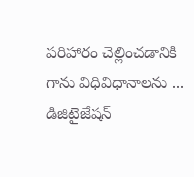పరిహారం చెల్లించడానికి గాను విధివిధానాలను ...
డిజిటైజేషన్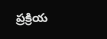ప్రక్రియ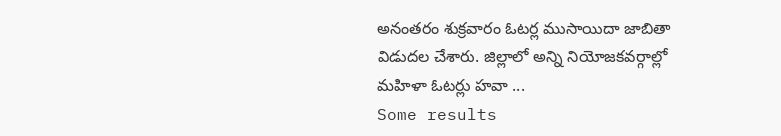అనంతరం శుక్రవారం ఓటర్ల ముసాయిదా జాబితా విడుదల చేశారు. జిల్లాలో అన్ని నియోజకవర్గాల్లో మహిళా ఓటర్లు హవా ...
Some results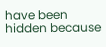have been hidden because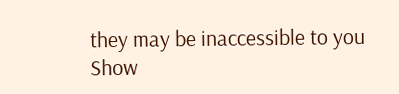they may be inaccessible to you
Show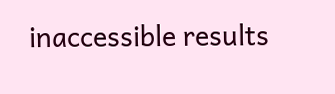inaccessible results